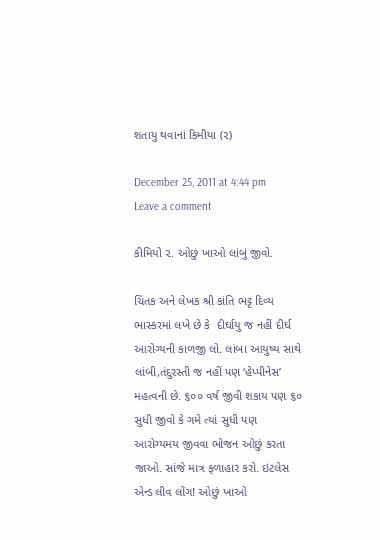શતાયુ થવાનાં કિમીયા (૨)

December 25, 2011 at 4:44 pm Leave a comment

કીમિયો ૨. ઓછું ખાઓ લાંબું જીવો.

ચિંતક અને લેખક શ્રી કાંતિ ભટ્ટ દિવ્ય ભાસ્કરમાં લખે છે કે  દીર્ઘાયુ જ નહીં દીર્ઘ આરોગ્યની કાળજી લો. લાંબા આયુષ્ય સાથે લાંબી,તંદુરસ્તી જ નહીં પણ ‘હેપ્પીનેસ’ મહત્વની છે. ૬૦૦ વર્ષ જીવી શકાય પણ ૬૦ સુધી જીવો કે ગમે ત્યાં સુધી પણ આરોગ્યમય જીવવા ભોજન ઓછું કરતા જાઓ. સાંજે માત્ર ફળાહાર કરો. ઇટલેસ એન્ડ લીવ લોંગ! ઓછું ખાઓ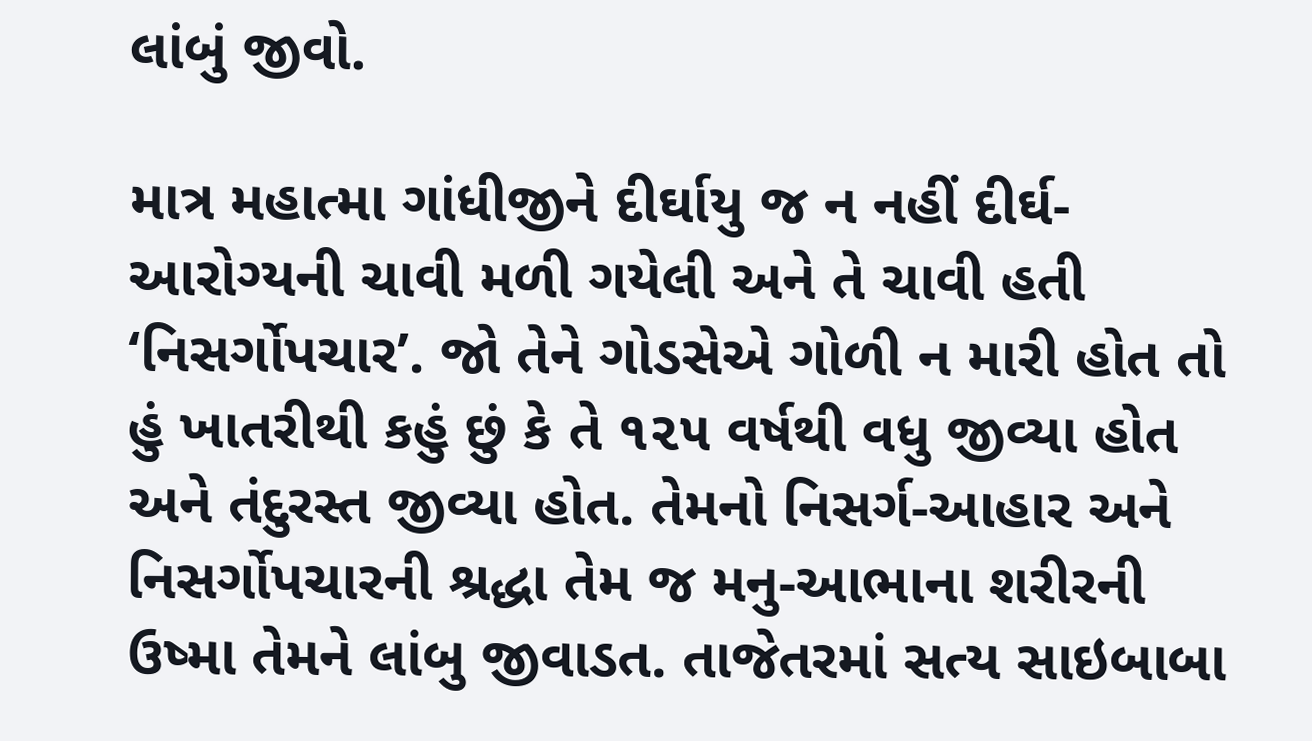લાંબું જીવો.

માત્ર મહાત્મા ગાંધીજીને દીર્ઘાયુ જ ન નહીં દીર્ઘ-આરોગ્યની ચાવી મળી ગયેલી અને તે ચાવી હતી ‘નિસર્ગોપચાર’. જો તેને ગોડસેએ ગોળી ન મારી હોત તો હું ખાતરીથી કહું છું કે તે ૧૨૫ વર્ષથી વધુ જીવ્યા હોત અને તંદુરસ્ત જીવ્યા હોત. તેમનો નિસર્ગ-આહાર અને નિસર્ગોપચારની શ્રદ્ધા તેમ જ મનુ-આભાના શરીરની ઉષ્મા તેમને લાંબુ જીવાડત. તાજેતરમાં સત્ય સાઇબાબા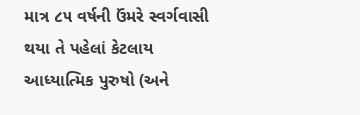માત્ર ૮૫ વર્ષની ઉંમરે સ્વર્ગવાસી થયા તે પહેલાં કેટલાય આધ્યાત્મિક પુરુષો (અને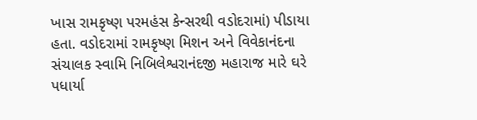ખાસ રામકૃષ્ણ પરમહંસ કેન્સરથી વડોદરામાં) પીડાયા હતા. વડોદરામાં રામકૃષ્ણ મિશન અને વિવેકાનંદના સંચાલક સ્વામિ નિબિલેશ્વરાનંદજી મહારાજ મારે ઘરે પધાર્યા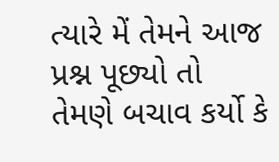ત્યારે મેં તેમને આજ પ્રશ્ન પૂછ્યો તો તેમણે બચાવ કર્યો કે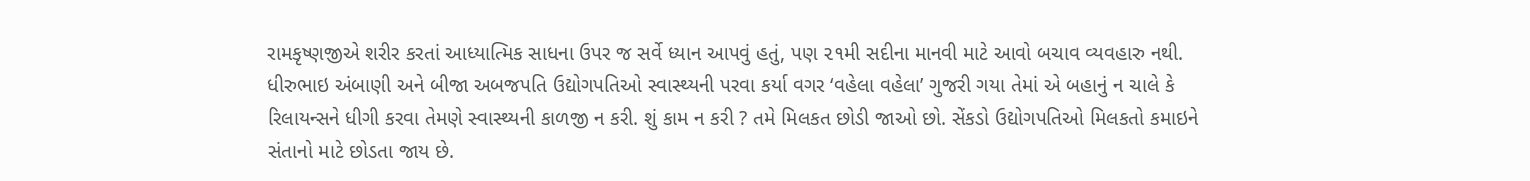રામકૃષ્ણજીએ શરીર કરતાં આધ્યાત્મિક સાધના ઉપર જ સર્વે ધ્યાન આપવું હતું, પણ ૨૧મી સદીના માનવી માટે આવો બચાવ વ્યવહારુ નથી. ધીરુભાઇ અંબાણી અને બીજા અબજપતિ ઉદ્યોગપતિઓ સ્વાસ્થ્યની પરવા કર્યા વગર ‘વહેલા વહેલા’ ગુજરી ગયા તેમાં એ બહાનું ન ચાલે કે રિલાયન્સને ધીગી કરવા તેમણે સ્વાસ્થ્યની કાળજી ન કરી. શું કામ ન કરી ? તમે મિલકત છોડી જાઓ છો. સેંકડો ઉદ્યોગપતિઓ મિલકતો કમાઇને સંતાનો માટે છોડતા જાય છે.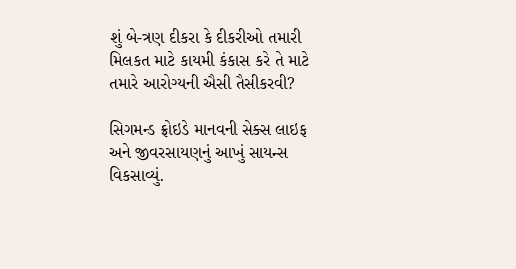શું બે-ત્રણ દીકરા કે દીકરીઓ તમારી મિલકત માટે કાયમી કંકાસ કરે તે માટે તમારે આરોગ્યની ઐસી તૈસીકરવી?

સિગમન્ડ ફ્રોઇડે માનવની સેક્સ લાઇફ અને જીવરસાયણનું આખું સાયન્સ વિકસાવ્યું.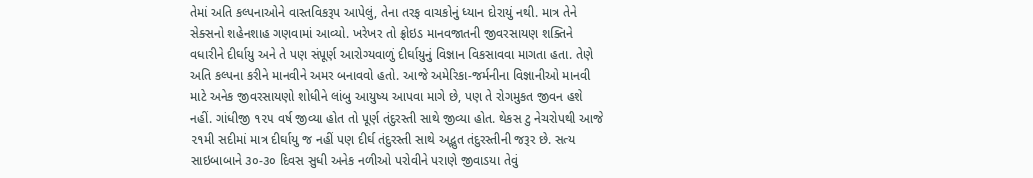તેમાં અતિ કલ્પનાઓને વાસ્તવિકરૂપ આપેલું, તેના તરફ વાચકોનું ધ્યાન દોરાયું નથી. માત્ર તેને સેક્સનો શહેનશાહ ગણવામાં આવ્યો. ખરેખર તો ફ્રોઇડ માનવજાતની જીવરસાયણ શક્તિને વધારીને દીર્ઘાયુ અને તે પણ સંપૂર્ણ આરોગ્યવાળું દીર્ઘાયુનું વિજ્ઞાન વિકસાવવા માગતા હતા. તેણે અતિ કલ્પના કરીને માનવીને અમર બનાવવો હતો. આજે અમેરિકા-જર્મનીના વિજ્ઞાનીઓ માનવી માટે અનેક જીવરસાયણો શોધીને લાંબુ આયુષ્ય આપવા માગે છે, પણ તે રોગમુકત જીવન હશે નહીં. ગાંધીજી ૧૨૫ વર્ષ જીવ્યા હોત તો પૂર્ણ તંદુરસ્તી સાથે જીવ્યા હોત. થેકસ ટુ નેચરોપથી આજે ૨૧મી સદીમાં માત્ર દીર્ઘાયુ જ નહીં પણ દીર્ઘ તંદુરસ્તી સાથે અદ્ભુત તંદુરસ્તીની જરૂર છે. સત્ય સાઇબાબાને ૩૦-૩૦ દિવસ સુધી અનેક નળીઓ પરોવીને પરાણે જીવાડયા તેવું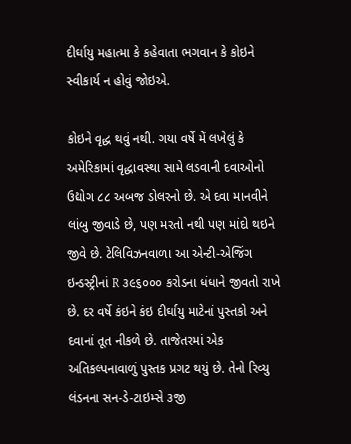દીર્ઘાયુ મહાત્મા કે કહેવાતા ભગવાન કે કોઇને સ્વીકાર્ય ન હોવું જોઇએ.

કોઇને વૃદ્ધ થવું નથી. ગયા વર્ષે મેં લખેલું કે અમેરિકામાં વૃદ્ધાવસ્થા સામે લડવાની દવાઓનો ઉદ્યોગ ૮૮ અબજ ડોલરનો છે. એ દવા માનવીને લાંબુ જીવાડે છે, પણ મરતો નથી પણ માંદો થઇને જીવે છે. ટેલિવિઝનવાળા આ એન્ટી-એજિંગ ઇન્ડસ્ટ્રીનાં R ૩૯૬૦૦૦ કરોડના ધંધાને જીવતો રાખે છે. દર વર્ષે કંઇને કંઇ દીર્ઘાયુ માટેનાં પુસ્તકો અને દવાનાં તૂત નીકળે છે. તાજેતરમાં એક અતિકલ્પનાવાળું પુસ્તક પ્રગટ થયું છે. તેનો રિવ્યુ લંડનના સન-ડે-ટાઇમ્સે ૩જી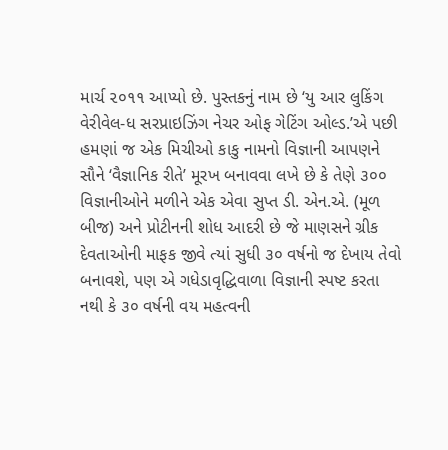માર્ચ ૨૦૧૧ આપ્યો છે. પુસ્તકનું નામ છે ‘યુ આર લુકિંગ વેરીવેલ-ધ સરપ્રાઇઝિંગ નેચર ઓફ ગેટિંગ ઓલ્ડ.’એ પછી હમણાં જ એક મિચીઓ કાકુ નામનો વિજ્ઞાની આપણને સૌને ‘વૈજ્ઞાનિક રીતે’ મૂરખ બનાવવા લખે છે કે તેણે ૩૦૦ વિજ્ઞાનીઓને મળીને એક એવા સુપ્ત ડી. એન.એ. (મૂળ બીજ) અને પ્રોટીનની શોધ આદરી છે જે માણસને ગ્રીક દેવતાઓની માફક જીવે ત્યાં સુધી ૩૦ વર્ષનો જ દેખાય તેવો બનાવશે, પણ એ ગધેડાવૃદ્ધિવાળા વિજ્ઞાની સ્પષ્ટ કરતા નથી કે ૩૦ વર્ષની વય મહત્વની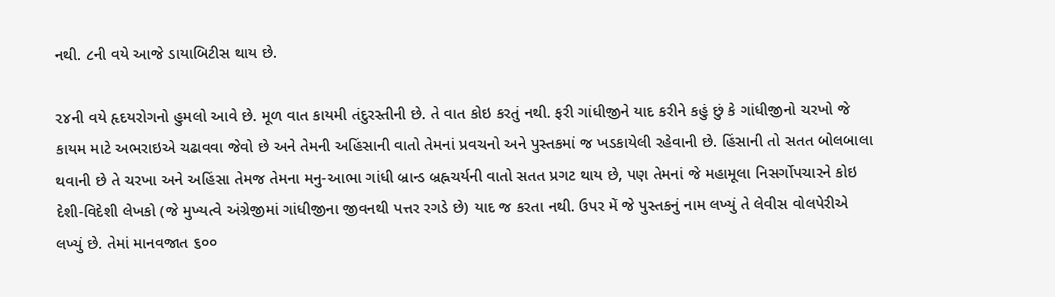નથી. ૮ની વયે આજે ડાયાબિટીસ થાય છે.

૨૪ની વયે હૃદયરોગનો હુમલો આવે છે. મૂળ વાત કાયમી તંદુરસ્તીની છે. તે વાત કોઇ કરતું નથી. ફરી ગાંધીજીને યાદ કરીને કહું છું કે ગાંધીજીનો ચરખો જે કાયમ માટે અભરાઇએ ચઢાવવા જેવો છે અને તેમની અહિંસાની વાતો તેમનાં પ્રવચનો અને પુસ્તકમાં જ ખડકાયેલી રહેવાની છે. હિંસાની તો સતત બોલબાલા થવાની છે તે ચરખા અને અહિંસા તેમજ તેમના મનુ-આભા ગાંધી બ્રાન્ડ બ્રહ્નચર્યની વાતો સતત પ્રગટ થાય છે, પણ તેમનાં જે મહામૂલા નિસર્ગોપચારને કોઇ દેશી-વિદેશી લેખકો (જે મુખ્યત્વે અંગ્રેજીમાં ગાંધીજીના જીવનથી પત્તર રગડે છે) યાદ જ કરતા નથી. ઉપર મેં જે પુસ્તકનું નામ લખ્યું તે લેવીસ વોલપેરીએ લખ્યું છે. તેમાં માનવજાત ૬૦૦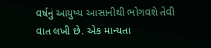વર્ષનું આયુષ્ય આસાનીથી ભોગવશે તેવી વાત લખી છે. એક માન્યતા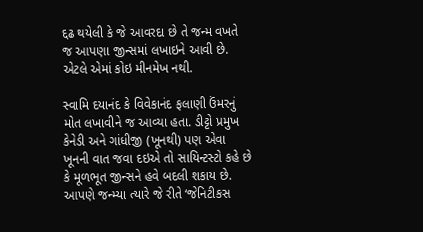દ્દઢ થયેલી કે જે આવરદા છે તે જન્મ વખતે જ આપણા જીન્સમાં લખાઇને આવી છે. એટલે એમાં કોઇ મીનમેખ નથી.

સ્વામિ દયાનંદ કે વિવેકાનંદ ફલાણી ઉંમરનું મોત લખાવીને જ આવ્યા હતા. ડીટ્ટો પ્રમુખ કેનેડી અને ગાંધીજી (ખૂનથી) પણ એવા ખૂનની વાત જવા દઇએ તો સાયિન્ટસ્ટો કહે છે કે મૂળભૂત જીન્સને હવે બદલી શકાય છે. આપણે જન્મ્યા ત્યારે જે રીતે ‘જેનિટીકસ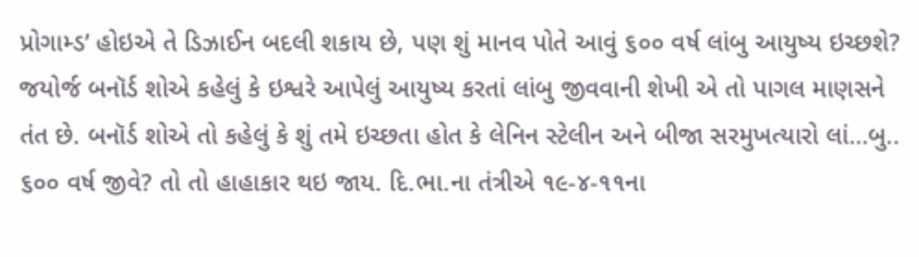પ્રોગામ્ડ’ હોઇએ તે ડિઝાઈન બદલી શકાય છે, પણ શું માનવ પોતે આવું ૬૦૦ વર્ષ લાંબુ આયુષ્ય ઇચ્છશે? જયોર્જ બનૉર્ડ શોએ કહેલું કે ઇશ્વરે આપેલું આયુષ્ય કરતાં લાંબુ જીવવાની શેખી એ તો પાગલ માણસને તંત છે. બનૉર્ડ શોએ તો કહેલું કે શું તમે ઇચ્છતા હોત કે લેનિન સ્ટેલીન અને બીજા સરમુખત્યારો લાં…બુ.. ૬૦૦ વર્ષ જીવે? તો તો હાહાકાર થઇ જાય. દિ.ભા.ના તંત્રીએ ૧૯-૪-૧૧ના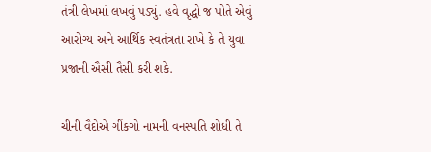તંત્રી લેખમાં લખવું પડ્યું. હવે વૃદ્ધો જ પોતે એવું આરોગ્ય અને આર્થિક સ્વતંત્રતા રાખે કે તે યુવા પ્રજાની ઐસી તૈસી કરી શકે.

ચીની વૈદોએ ગીંકગો નામની વનસ્પતિ શોધી તે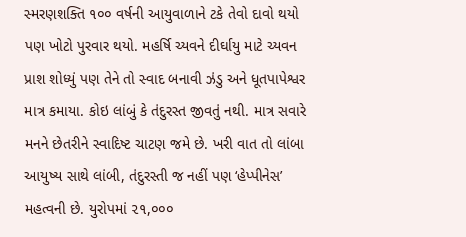સ્મરણશક્તિ ૧૦૦ વર્ષની આયુવાળાને ટકે તેવો દાવો થયો પણ ખોટો પુરવાર થયો. મહર્ષિ ચ્યવને દીર્ઘાયુ માટે ચ્યવન પ્રાશ શોધ્યું પણ તેને તો સ્વાદ બનાવી ઝંડુ અને ધૂતપાપેશ્વર માત્ર કમાયા. કોઇ લાંબું કે તંદુરસ્ત જીવતું નથી. માત્ર સવારે મનને છેતરીને સ્વાદિષ્ટ ચાટણ જમે છે. ખરી વાત તો લાંબા આયુષ્ય સાથે લાંબી, તંદુરસ્તી જ નહીં પણ ‘હેપ્પીનેસ’ મહત્વની છે. યુરોપમાં ૨૧,૦૦૦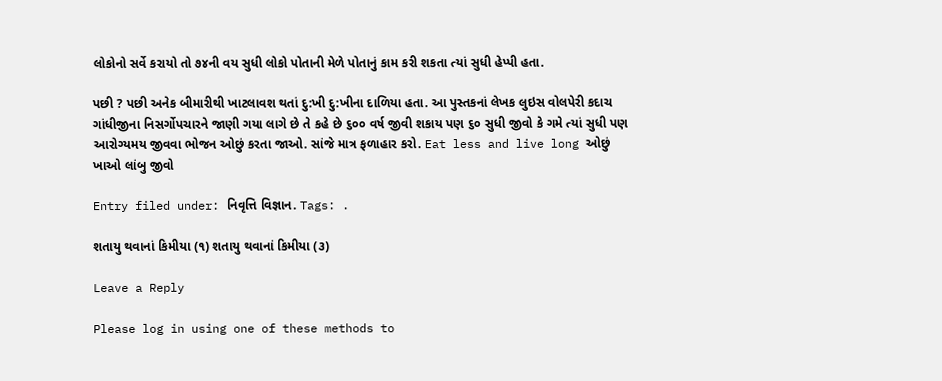લોકોનો સર્વે કરાયો તો ૭૪ની વય સુધી લોકો પોતાની મેળે પોતાનું કામ કરી શકતા ત્યાં સુધી હેપ્પી હતા.

પછી ? પછી અનેક બીમારીથી ખાટલાવશ થતાં દુ:ખી દુ:ખીના દાળિયા હતા. આ પુસ્તકનાં લેખક લુઇસ વોલપેરી કદાચ ગાંધીજીના નિસર્ગોપચારને જાણી ગયા લાગે છે તે કહે છે ૬૦૦ વર્ષ જીવી શકાય પણ ૬૦ સુધી જીવો કે ગમે ત્યાં સુધી પણ આરોગ્યમય જીવવા ભોજન ઓછું કરતા જાઓ. સાંજે માત્ર ફળાહાર કરો. Eat less and live long ઓછું ખાઓ લાંબુ જીવો

Entry filed under: નિવૃત્તિ વિજ્ઞાન. Tags: .

શતાયુ થવાનાં કિમીયા (૧) શતાયુ થવાનાં કિમીયા (૩)

Leave a Reply

Please log in using one of these methods to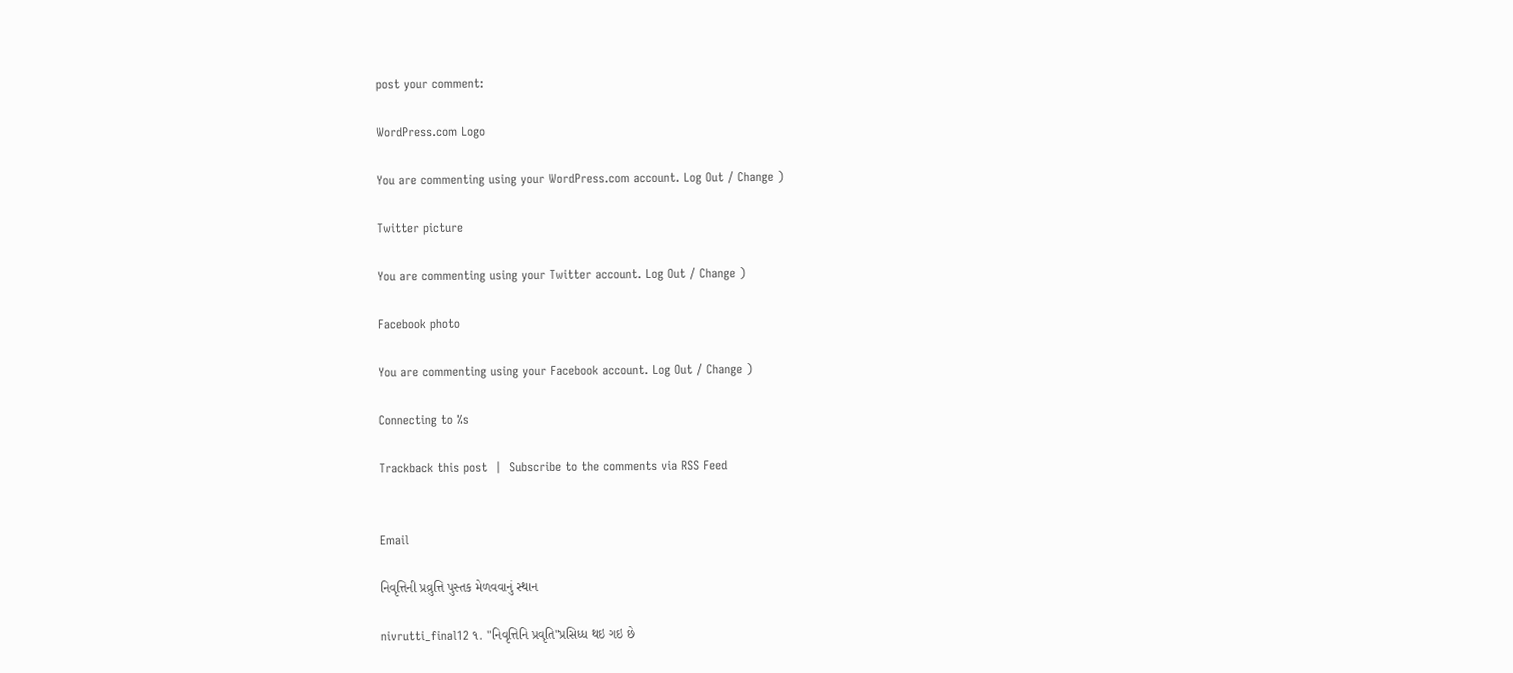post your comment:

WordPress.com Logo

You are commenting using your WordPress.com account. Log Out / Change )

Twitter picture

You are commenting using your Twitter account. Log Out / Change )

Facebook photo

You are commenting using your Facebook account. Log Out / Change )

Connecting to %s

Trackback this post  |  Subscribe to the comments via RSS Feed


Email

નિવૃત્તિની પ્રવ્રુત્તિ પુસ્તક મેળવવાનું સ્થાન

nivrutti_final12 ૧. "નિવૃત્તિનિ પ્રવૃતિ"પ્રસિધ્ધ થઇ ગઇ છે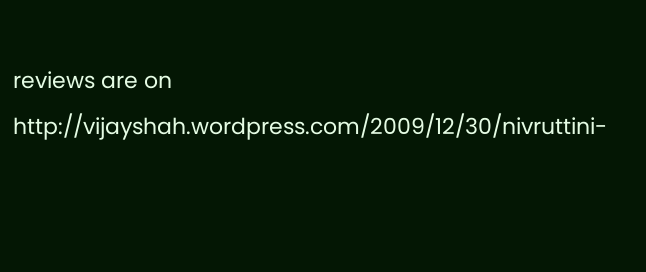reviews are on
http://vijayshah.wordpress.com/2009/12/30/nivruttini-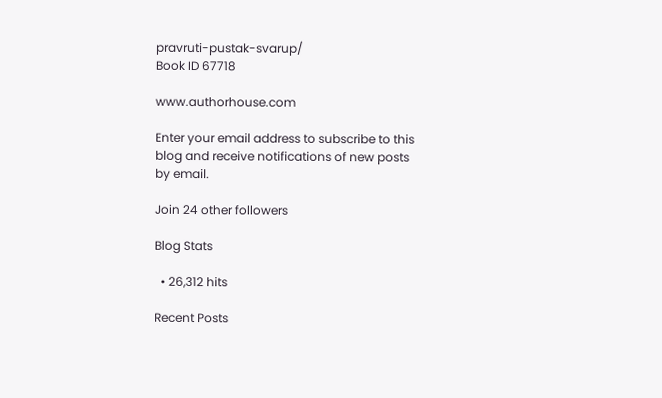pravruti-pustak-svarup/
Book ID 67718

www.authorhouse.com

Enter your email address to subscribe to this blog and receive notifications of new posts by email.

Join 24 other followers

Blog Stats

  • 26,312 hits

Recent Posts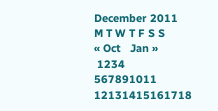December 2011
M T W T F S S
« Oct   Jan »
 1234
567891011
12131415161718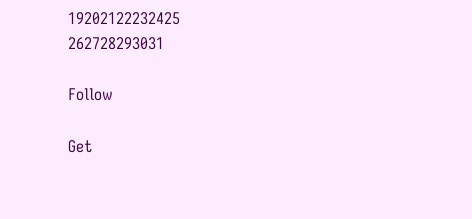19202122232425
262728293031

Follow

Get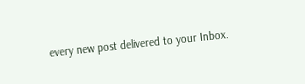every new post delivered to your Inbox.